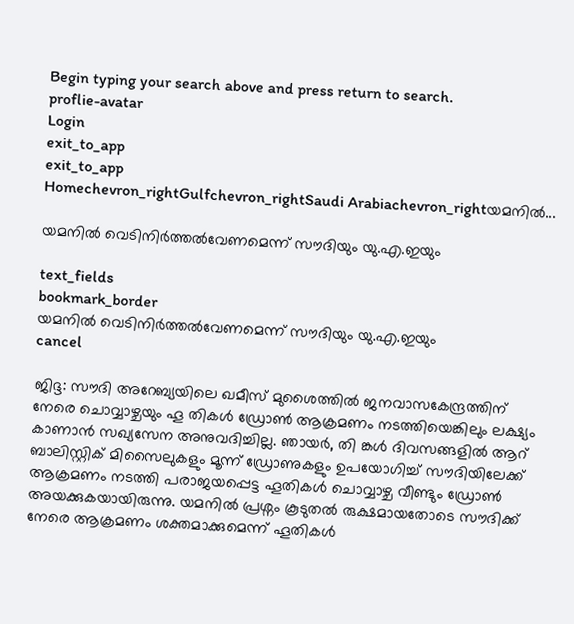Begin typing your search above and press return to search.
proflie-avatar
Login
exit_to_app
exit_to_app
Homechevron_rightGulfchevron_rightSaudi Arabiachevron_rightയമനിൽ...

യമനിൽ വെടിനിർത്തൽവേണമെന്ന് സൗദിയും യു.എ.ഇയും

text_fields
bookmark_border
യമനിൽ വെടിനിർത്തൽവേണമെന്ന് സൗദിയും യു.എ.ഇയും
cancel

ജിദ്ദ: സൗദി അറേബ്യയിലെ ഖമീസ് മുശൈത്തിൽ ജനവാസകേന്ദ്രത്തിന് നേരെ ചൊവ്വാഴ്ചയും ഹൂ തികൾ ഡ്രോൺ ആക്രമണം നടത്തിയെങ്കിലും ലക്ഷ്യം കാണാൻ സഖ്യസേന അനുവദിച്ചില്ല. ഞായർ, തി ങ്കൾ ദിവസങ്ങളിൽ ആറ് ബാലിസ്റ്റിക് മിസൈലുകളും മൂന്ന് ഡ്രോണുകളും ഉപയോഗിച്ച് സൗദിയിലേക്ക് ആക്രമണം നടത്തി പരാജയപ്പെട്ട ഹൂതികൾ ചൊവ്വാഴ്ച വീണ്ടും ഡ്രോൺ അയക്കുകയായിരുന്നു. യമനിൽ പ്രശ്നം കൂടുതൽ രുക്ഷമായതോടെ സൗദിക്ക് നേരെ ആക്രമണം ശക്തമാക്കുമെന്ന് ഹൂതികൾ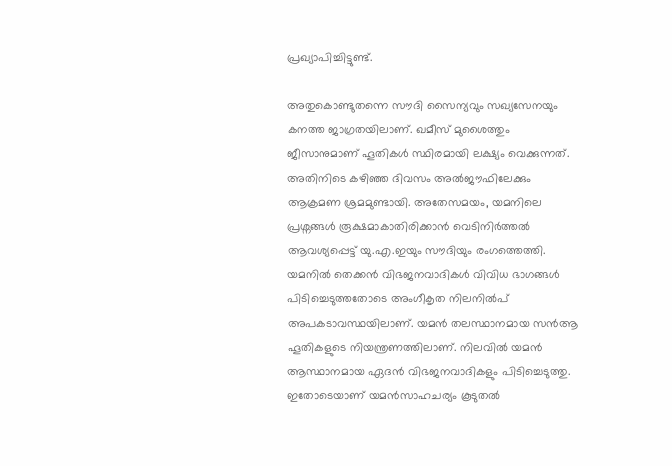പ്രഖ്യാപിച്ചിട്ടുണ്ട്.

അതുകൊണ്ടുതന്നെ സൗദി സൈന്യവും സഖ്യസേനയും കനത്ത ജാഗ്രതയിലാണ്. ഖമീസ് മുശൈത്തും ജീസാനുമാണ് ഹൂതികൾ സ്ഥിരമായി ലക്ഷ്യം വെക്കുന്നത്. അതിനിടെ കഴിഞ്ഞ ദിവസം അൽജൗഫിലേക്കും ആക്രമണ ശ്രമമുണ്ടായി. അതേസമയം, യമനിലെ പ്രശ്നങ്ങള്‍ രൂക്ഷമാകാതിരിക്കാന്‍ വെടിനിര്‍ത്തല്‍ ആവശ്യപ്പെട്ട് യു.എ.ഇയും സൗദിയും രംഗത്തെത്തി. യമനിൽ തെക്കന്‍ വിഭജനവാദികള്‍ വിവിധ ഭാഗങ്ങള്‍ പിടിച്ചെടുത്തതോടെ അംഗീകൃത നിലനില്‍പ് അപകടാവസ്ഥയിലാണ്. യമന്‍ തലസ്ഥാനമായ സന്‍ആ ഹൂതികളുടെ നിയന്ത്രണത്തിലാണ്. നിലവില്‍ യമന്‍ ആസ്ഥാനമായ ഏദന്‍ വിഭജനവാദികളും പിടിച്ചെടുത്തു. ഇതോടെയാണ് യമൻസാഹചര്യം കൂടുതൽ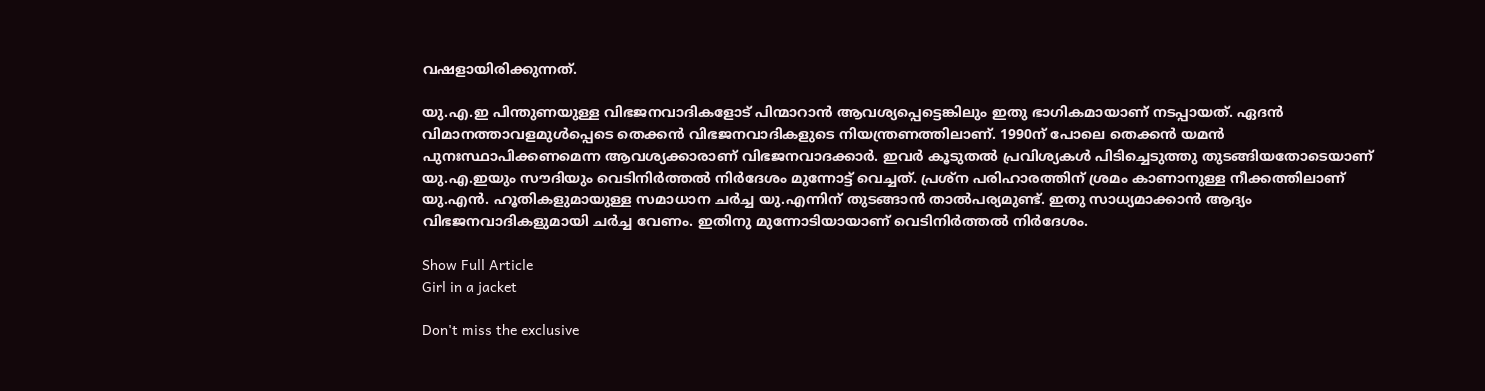വഷളായിരിക്കുന്നത്.

യു.എ.ഇ പിന്തുണയുള്ള വിഭജനവാദികളോട് പിന്മാറാന്‍ ആവശ്യപ്പെട്ടെങ്കിലും ഇതു ഭാഗികമായാണ് നടപ്പായത്. ഏദന്‍ വിമാനത്താവളമുള്‍പ്പെടെ തെക്കന്‍ വിഭജനവാദികളുടെ നിയന്ത്രണത്തിലാണ്. 1990ന് പോലെ തെക്കന്‍ യമന്‍ പുനഃസ്ഥാപിക്കണമെന്ന ആവശ്യക്കാരാണ് വിഭജനവാദക്കാര്‍. ഇവര്‍ കൂടുതല്‍ പ്രവിശ്യകള്‍ പിടിച്ചെടുത്തു തുടങ്ങിയതോടെയാണ് യു.എ.ഇയും സൗദിയും വെടിനിര്‍ത്തല്‍ നിര്‍ദേശം മുന്നോട്ട് വെച്ചത്. പ്രശ്ന പരിഹാരത്തിന് ശ്രമം കാണാനുള്ള നീക്കത്തിലാണ് യു.എന്‍. ഹൂതികളുമായുള്ള സമാധാന ചര്‍ച്ച യു.എന്നിന് തുടങ്ങാന്‍ താല്‍പര്യമുണ്ട്. ഇതു സാധ്യമാക്കാന്‍ ആദ്യം വിഭജനവാദികളുമായി ചര്‍ച്ച വേണം. ഇതിനു മുന്നോടിയായാണ് വെടിനിര്‍ത്തല്‍ നിര്‍ദേശം.

Show Full Article
Girl in a jacket

Don't miss the exclusive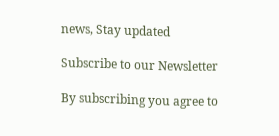news, Stay updated

Subscribe to our Newsletter

By subscribing you agree to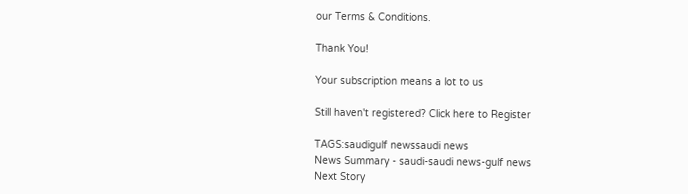our Terms & Conditions.

Thank You!

Your subscription means a lot to us

Still haven't registered? Click here to Register

TAGS:saudigulf newssaudi news
News Summary - saudi-saudi news-gulf news
Next Story